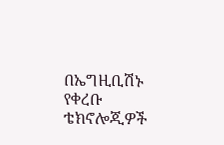በኤግዚቢሽኑ የቀረቡ ቴክኖሎጂዎች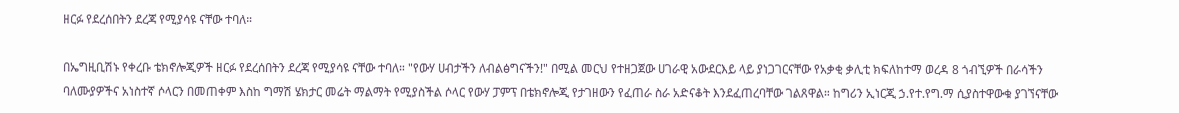ዘርፉ የደረሰበትን ደረጃ የሚያሳዩ ናቸው ተባለ።

በኤግዚቢሽኑ የቀረቡ ቴክኖሎጂዎች ዘርፉ የደረሰበትን ደረጃ የሚያሳዩ ናቸው ተባለ። "የውሃ ሀብታችን ለብልፅግናችን!" በሚል መርህ የተዘጋጀው ሀገራዊ አውደርእይ ላይ ያነጋገርናቸው የአቃቂ ቃሊቲ ክፍለከተማ ወረዳ 8 ጎብኚዎች በራሳችን ባለሙያዎችና አነስተኛ ሶላርን በመጠቀም እስከ ግማሽ ሄክታር መሬት ማልማት የሚያስችል ሶላር የውሃ ፓምፕ በቴክኖሎጂ የታገዘውን የፈጠራ ስራ አድናቆት እንደፈጠረባቸው ገልጸዋል። ከግሪን ኢነርጂ ኃ.የተ.የግ.ማ ሲያስተዋውቁ ያገኘናቸው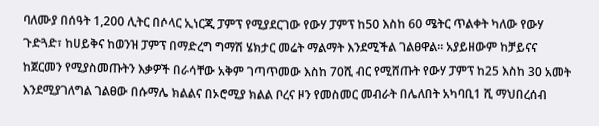ባለሙያ በሰዓት 1,200 ሊትር በሶላር ኢነርጂ ፓምፕ የሚያደርገው የውሃ ፓምፕ ከ50 እስከ 60 ሜትር ጥልቀት ካለው የውሃ ጉድጓድ፣ ከሀይቅና ከወንዝ ፓምፕ በማድረግ ግማሽ ሄክታር መሬት ማልማት እንደሚችል ገልፀዋል። አያይዘውም ከቻይናና ከጀርመን የሚያስመጡትን እቃዎች በራሳቸው አቅም ገጣጥመው እስከ 70ሺ ብር የሚሸጡት የውሃ ፓምፕ ከ25 እስከ 30 አመት እንደሚያገለግል ገልፀው በሱማሌ ክልልና በኦሮሚያ ክልል ቦረና ዞን የመስመር መብራት በሌለበት አካባቢ1 ሺ ማህበረሰብ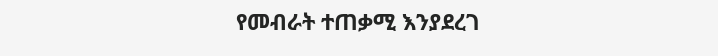የመብራት ተጠቃሚ እንያደረገ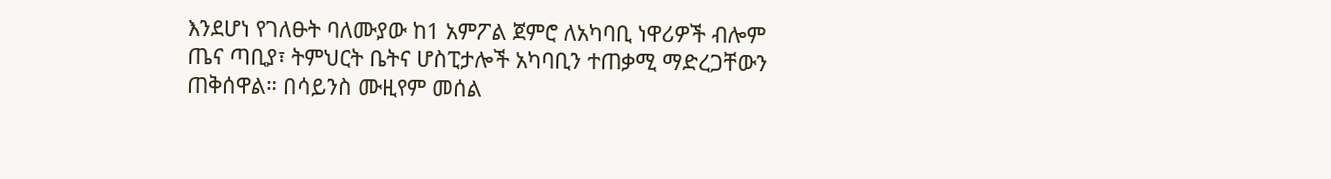እንደሆነ የገለፁት ባለሙያው ከ1 አምፖል ጀምሮ ለአካባቢ ነዋሪዎች ብሎም ጤና ጣቢያ፣ ትምህርት ቤትና ሆስፒታሎች አካባቢን ተጠቃሚ ማድረጋቸውን ጠቅሰዋል። በሳይንስ ሙዚየም መሰል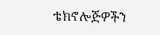ቴክኖሎጅዎችን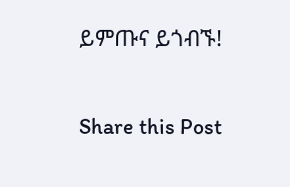ይምጡና ይጎብኙ!

Share this Post